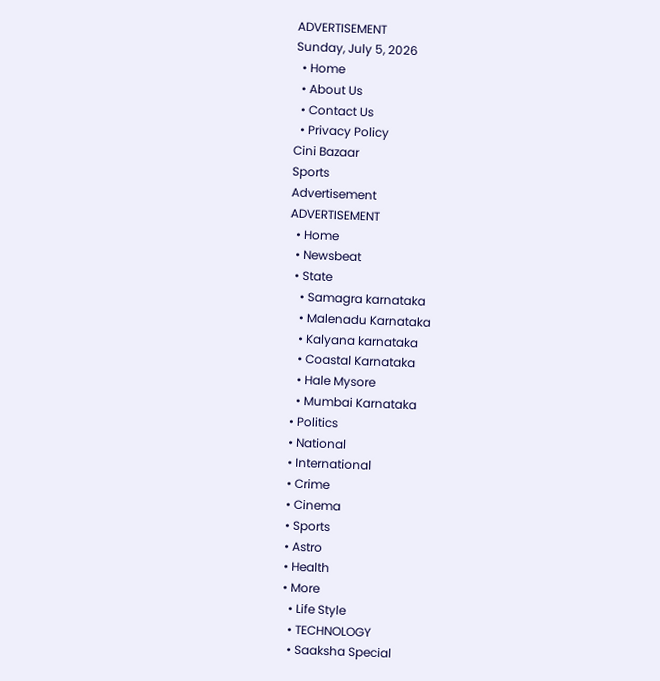ADVERTISEMENT
Sunday, July 5, 2026
  • Home
  • About Us
  • Contact Us
  • Privacy Policy
Cini Bazaar
Sports
Advertisement
ADVERTISEMENT
  • Home
  • Newsbeat
  • State
    • Samagra karnataka
    • Malenadu Karnataka
    • Kalyana karnataka
    • Coastal Karnataka
    • Hale Mysore
    • Mumbai Karnataka
  • Politics
  • National
  • International
  • Crime
  • Cinema
  • Sports
  • Astro
  • Health
  • More
    • Life Style
    • TECHNOLOGY
    • Saaksha Special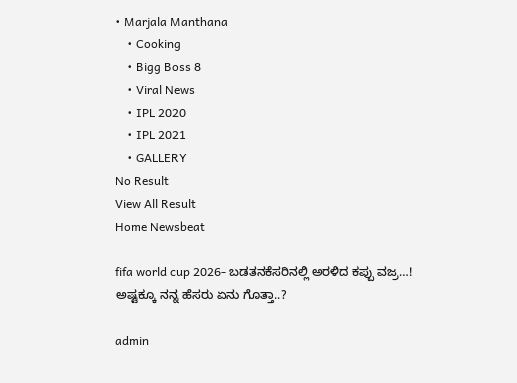• Marjala Manthana
    • Cooking
    • Bigg Boss 8
    • Viral News
    • IPL 2020
    • IPL 2021
    • GALLERY
No Result
View All Result
Home Newsbeat

fifa world cup 2026- ಬಡತನಕೆಸರಿನಲ್ಲಿ ಅರಳಿದ ಕಪ್ಪು ವಜ್ರ…! ಅಷ್ಟಕ್ಕೂ ನನ್ನ ಹೆಸರು ಏನು ಗೊತ್ತಾ..?

admin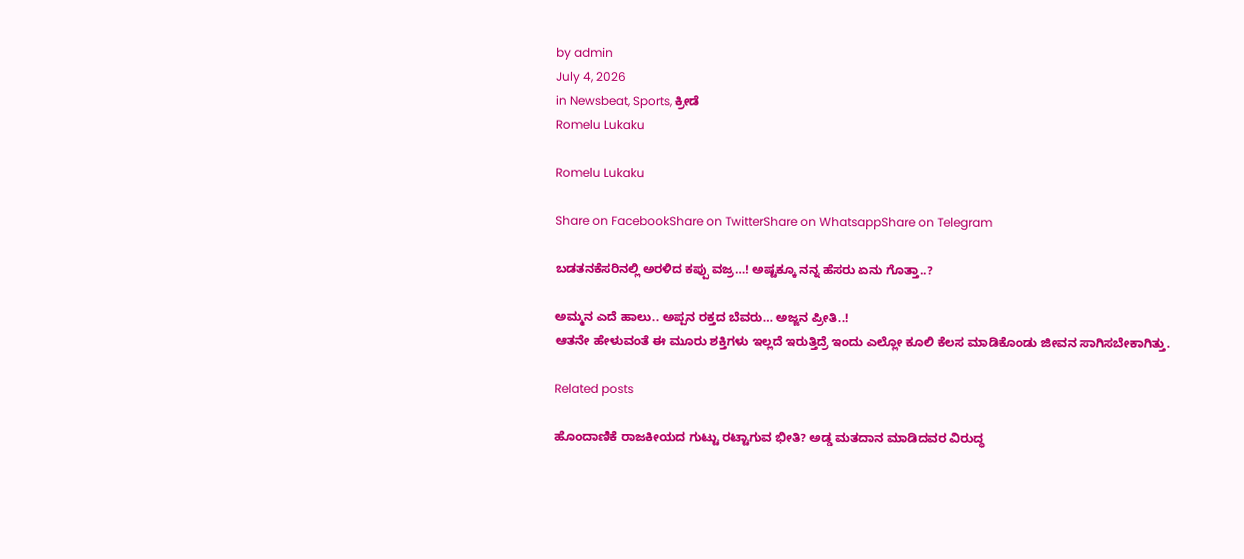by admin
July 4, 2026
in Newsbeat, Sports, ಕ್ರೀಡೆ
Romelu Lukaku

Romelu Lukaku

Share on FacebookShare on TwitterShare on WhatsappShare on Telegram

ಬಡತನಕೆಸರಿನಲ್ಲಿ ಅರಳಿದ ಕಪ್ಪು ವಜ್ರ…! ಅಷ್ಟಕ್ಕೂ ನನ್ನ ಹೆಸರು ಏನು ಗೊತ್ತಾ..?

ಅಮ್ಮನ ಎದೆ ಹಾಲು.. ಅಪ್ಪನ ರಕ್ತದ ಬೆವರು… ಅಜ್ಜನ ಪ್ರೀತಿ..!
ಆತನೇ ಹೇಳುವಂತೆ ಈ ಮೂರು ಶಕ್ತಿಗಳು ಇಲ್ಲದೆ ಇರುತ್ತಿದ್ರೆ ಇಂದು ಎಲ್ಲೋ ಕೂಲಿ ಕೆಲಸ ಮಾಡಿಕೊಂಡು ಜೀವನ ಸಾಗಿಸಬೇಕಾಗಿತ್ತು.

Related posts

ಹೊಂದಾಣಿಕೆ ರಾಜಕೀಯದ ಗುಟ್ಟು ರಟ್ಟಾಗುವ ಭೀತಿ? ಅಡ್ಡ ಮತದಾನ ಮಾಡಿದವರ ವಿರುದ್ಧ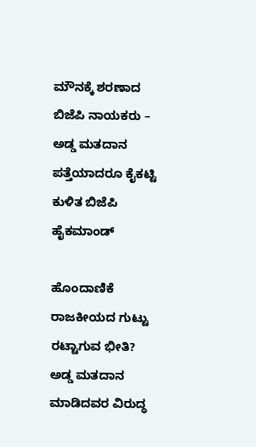ಮೌನಕ್ಕೆ ಶರಣಾದ ಬಿಜೆಪಿ ನಾಯಕರು – ಅಡ್ಡ ಮತದಾನ ಪತ್ತೆಯಾದರೂ ಕೈಕಟ್ಟಿ ಕುಳಿತ ಬಿಜೆಪಿ ಹೈಕಮಾಂಡ್

ಹೊಂದಾಣಿಕೆ ರಾಜಕೀಯದ ಗುಟ್ಟು ರಟ್ಟಾಗುವ ಭೀತಿ? ಅಡ್ಡ ಮತದಾನ ಮಾಡಿದವರ ವಿರುದ್ಧ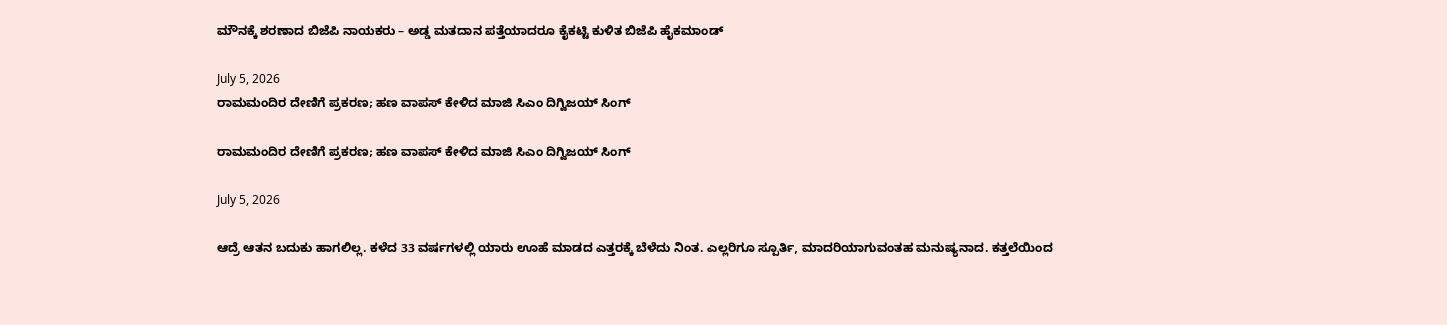ಮೌನಕ್ಕೆ ಶರಣಾದ ಬಿಜೆಪಿ ನಾಯಕರು – ಅಡ್ಡ ಮತದಾನ ಪತ್ತೆಯಾದರೂ ಕೈಕಟ್ಟಿ ಕುಳಿತ ಬಿಜೆಪಿ ಹೈಕಮಾಂಡ್

July 5, 2026
ರಾಮಮಂದಿರ ದೇಣಿಗೆ ಪ್ರಕರಣ; ಹಣ ವಾಪಸ್ ಕೇಳಿದ ಮಾಜಿ ಸಿಎಂ ದಿಗ್ವಿಜಯ್ ಸಿಂಗ್

ರಾಮಮಂದಿರ ದೇಣಿಗೆ ಪ್ರಕರಣ; ಹಣ ವಾಪಸ್ ಕೇಳಿದ ಮಾಜಿ ಸಿಎಂ ದಿಗ್ವಿಜಯ್ ಸಿಂಗ್

July 5, 2026

ಆದ್ರೆ ಆತನ ಬದುಕು ಹಾಗಲಿಲ್ಲ. ಕಳೆದ 33 ವರ್ಷಗಳಲ್ಲಿ ಯಾರು ಊಹೆ ಮಾಡದ ಎತ್ತರಕ್ಕೆ ಬೆಳೆದು ನಿಂತ. ಎಲ್ಲರಿಗೂ ಸ್ಪೂರ್ತಿ, ಮಾದರಿಯಾಗುವಂತಹ ಮನುಷ್ಯನಾದ. ಕತ್ತಲೆಯಿಂದ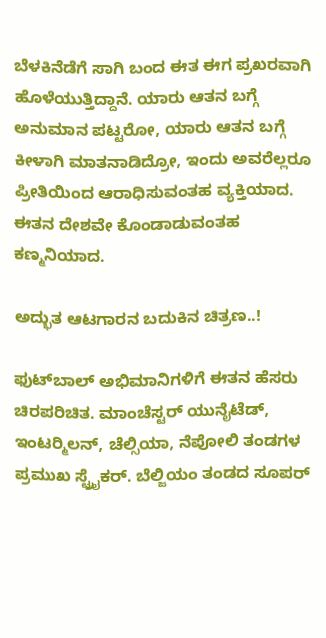ಬೆಳಕಿನೆಡೆಗೆ ಸಾಗಿ ಬಂದ ಈತ ಈಗ ಪ್ರಖರವಾಗಿ ಹೊಳೆಯುತ್ತಿದ್ದಾನೆ. ಯಾರು ಆತನ ಬಗ್ಗೆ ಅನುಮಾನ ಪಟ್ಟರೋ, ಯಾರು ಆತನ ಬಗ್ಗೆ ಕೀಳಾಗಿ ಮಾತನಾಡಿದ್ರೋ, ಇಂದು ಅವರೆಲ್ಲರೂ ಪ್ರೀತಿಯಿಂದ ಆರಾಧಿಸುವಂತಹ ವ್ಯಕ್ತಿಯಾದ. ಈತನ ದೇಶವೇ ಕೊಂಡಾಡುವಂತಹ ಕಣ್ಮನಿಯಾದ.

ಅದ್ಭುತ ಆಟಗಾರನ ಬದುಕಿನ ಚಿತ್ರಣ..!

ಫುಟ್‍ಬಾಲ್ ಅಭಿಮಾನಿಗಳಿಗೆ ಈತನ ಹೆಸರು ಚಿರಪರಿಚಿತ. ಮಾಂಚೆಸ್ಟರ್ ಯುನೈಟೆಡ್, ಇಂಟರ್‍ಮಿಲನ್, ಚೆಲ್ಸಿಯಾ, ನೆಪೋಲಿ ತಂಡಗಳ ಪ್ರಮುಖ ಸ್ಟ್ರೈಕರ್. ಬೆಲ್ಜಿಯಂ ತಂಡದ ಸೂಪರ್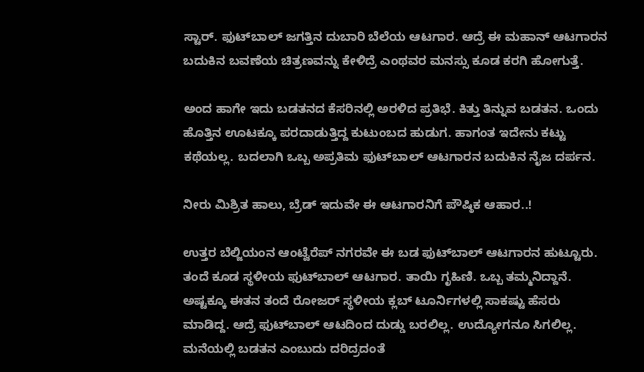ಸ್ಟಾರ್. ಫುಟ್‍ಬಾಲ್ ಜಗತ್ತಿನ ದುಬಾರಿ ಬೆಲೆಯ ಆಟಗಾರ. ಆದ್ರೆ ಈ ಮಹಾನ್ ಆಟಗಾರನ ಬದುಕಿನ ಬವಣೆಯ ಚಿತ್ರಣವನ್ನು ಕೇಳಿದ್ರೆ ಎಂಥವರ ಮನಸ್ಸು ಕೂಡ ಕರಗಿ ಹೋಗುತ್ತೆ.

ಅಂದ ಹಾಗೇ ಇದು ಬಡತನದ ಕೆಸರಿನಲ್ಲಿ ಅರಳಿದ ಪ್ರತಿಭೆ. ಕಿತ್ತು ತಿನ್ನುವ ಬಡತನ. ಒಂದು ಹೊತ್ತಿನ ಊಟಕ್ಕೂ ಪರದಾಡುತ್ತಿದ್ದ ಕುಟುಂಬದ ಹುಡುಗ. ಹಾಗಂತ ಇದೇನು ಕಟ್ಟು ಕಥೆಯಲ್ಲ. ಬದಲಾಗಿ ಒಬ್ಬ ಅಪ್ರತಿಮ ಫುಟ್‍ಬಾಲ್ ಆಟಗಾರನ ಬದುಕಿನ ನೈಜ ದರ್ಪನ.

ನೀರು ಮಿಶ್ರಿತ ಹಾಲು, ಬ್ರೆಡ್ ಇದುವೇ ಈ ಆಟಗಾರನಿಗೆ ಪೌಷ್ಠಿಕ ಆಹಾರ..!

ಉತ್ತರ ಬೆಲ್ಜಿಯಂನ ಆಂಟ್ವೆರೆಪ್ ನಗರವೇ ಈ ಬಡ ಫುಟ್‍ಬಾಲ್ ಆಟಗಾರನ ಹುಟ್ಟೂರು. ತಂದೆ ಕೂಡ ಸ್ಥಳೀಯ ಫುಟ್‍ಬಾಲ್ ಆಟಗಾರ. ತಾಯಿ ಗೃಹಿಣಿ. ಒಬ್ಬ ತಮ್ಮನಿದ್ದಾನೆ. ಅಷ್ಟಕ್ಕೂ ಈತನ ತಂದೆ ರೋಜರ್ ಸ್ಥಳೀಯ ಕ್ಲಬ್ ಟೂರ್ನಿಗಳಲ್ಲಿ ಸಾಕಷ್ಟು ಹೆಸರು ಮಾಡಿದ್ದ. ಆದ್ರೆ ಫುಟ್‍ಬಾಲ್ ಆಟದಿಂದ ದುಡ್ಡು ಬರಲಿಲ್ಲ. ಉದ್ಯೋಗನೂ ಸಿಗಲಿಲ್ಲ. ಮನೆಯಲ್ಲಿ ಬಡತನ ಎಂಬುದು ದರಿದ್ರದಂತೆ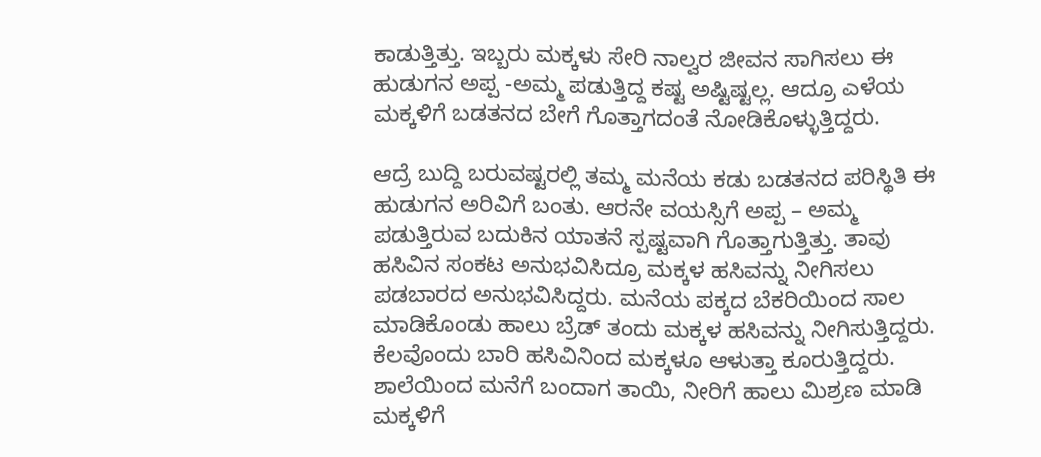ಕಾಡುತ್ತಿತ್ತು. ಇಬ್ಬರು ಮಕ್ಕಳು ಸೇರಿ ನಾಲ್ವರ ಜೀವನ ಸಾಗಿಸಲು ಈ ಹುಡುಗನ ಅಪ್ಪ -ಅಮ್ಮ ಪಡುತ್ತಿದ್ದ ಕಷ್ಟ ಅಷ್ಟಿಷ್ಟಲ್ಲ. ಆದ್ರೂ ಎಳೆಯ ಮಕ್ಕಳಿಗೆ ಬಡತನದ ಬೇಗೆ ಗೊತ್ತಾಗದಂತೆ ನೋಡಿಕೊಳ್ಳುತ್ತಿದ್ದರು.

ಆದ್ರೆ ಬುದ್ದಿ ಬರುವಷ್ಟರಲ್ಲಿ ತಮ್ಮ ಮನೆಯ ಕಡು ಬಡತನದ ಪರಿಸ್ಥಿತಿ ಈ ಹುಡುಗನ ಅರಿವಿಗೆ ಬಂತು. ಆರನೇ ವಯಸ್ಸಿಗೆ ಅಪ್ಪ – ಅಮ್ಮ ಪಡುತ್ತಿರುವ ಬದುಕಿನ ಯಾತನೆ ಸ್ಪಷ್ಟವಾಗಿ ಗೊತ್ತಾಗುತ್ತಿತ್ತು. ತಾವು ಹಸಿವಿನ ಸಂಕಟ ಅನುಭವಿಸಿದ್ರೂ ಮಕ್ಕಳ ಹಸಿವನ್ನು ನೀಗಿಸಲು ಪಡಬಾರದ ಅನುಭವಿಸಿದ್ದರು. ಮನೆಯ ಪಕ್ಕದ ಬೆಕರಿಯಿಂದ ಸಾಲ ಮಾಡಿಕೊಂಡು ಹಾಲು ಬ್ರೆಡ್ ತಂದು ಮಕ್ಕಳ ಹಸಿವನ್ನು ನೀಗಿಸುತ್ತಿದ್ದರು. ಕೆಲವೊಂದು ಬಾರಿ ಹಸಿವಿನಿಂದ ಮಕ್ಕಳೂ ಆಳುತ್ತಾ ಕೂರುತ್ತಿದ್ದರು. ಶಾಲೆಯಿಂದ ಮನೆಗೆ ಬಂದಾಗ ತಾಯಿ, ನೀರಿಗೆ ಹಾಲು ಮಿಶ್ರಣ ಮಾಡಿ ಮಕ್ಕಳಿಗೆ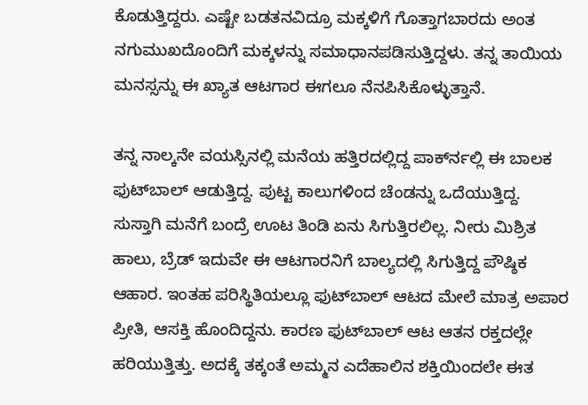ಕೊಡುತ್ತಿದ್ದರು. ಎಷ್ಟೇ ಬಡತನವಿದ್ರೂ ಮಕ್ಕಳಿಗೆ ಗೊತ್ತಾಗಬಾರದು ಅಂತ ನಗುಮುಖದೊಂದಿಗೆ ಮಕ್ಕಳನ್ನು ಸಮಾಧಾನಪಡಿಸುತ್ತಿದ್ದಳು. ತನ್ನ ತಾಯಿಯ ಮನಸ್ಸನ್ನು ಈ ಖ್ಯಾತ ಆಟಗಾರ ಈಗಲೂ ನೆನಪಿಸಿಕೊಳ್ಳುತ್ತಾನೆ.

ತನ್ನ ನಾಲ್ಕನೇ ವಯಸ್ಸಿನಲ್ಲಿ ಮನೆಯ ಹತ್ತಿರದಲ್ಲಿದ್ದ ಪಾರ್ಕ್‍ನಲ್ಲಿ ಈ ಬಾಲಕ ಫುಟ್‍ಬಾಲ್ ಆಡುತ್ತಿದ್ದ. ಪುಟ್ಟ ಕಾಲುಗಳಿಂದ ಚೆಂಡನ್ನು ಒದೆಯುತ್ತಿದ್ದ. ಸುಸ್ತಾಗಿ ಮನೆಗೆ ಬಂದ್ರೆ ಊಟ ತಿಂಡಿ ಏನು ಸಿಗುತ್ತಿರಲಿಲ್ಲ. ನೀರು ಮಿಶ್ರಿತ ಹಾಲು, ಬ್ರೆಡ್ ಇದುವೇ ಈ ಆಟಗಾರನಿಗೆ ಬಾಲ್ಯದಲ್ಲಿ ಸಿಗುತ್ತಿದ್ದ ಪೌಷ್ಠಿಕ ಆಹಾರ. ಇಂತಹ ಪರಿಸ್ಥಿತಿಯಲ್ಲೂ ಫುಟ್‍ಬಾಲ್ ಆಟದ ಮೇಲೆ ಮಾತ್ರ ಅಪಾರ ಪ್ರೀತಿ, ಆಸಕ್ತಿ ಹೊಂದಿದ್ದನು. ಕಾರಣ ಫುಟ್‍ಬಾಲ್ ಆಟ ಆತನ ರಕ್ತದಲ್ಲೇ ಹರಿಯುತ್ತಿತ್ತು. ಅದಕ್ಕೆ ತಕ್ಕಂತೆ ಅಮ್ಮನ ಎದೆಹಾಲಿನ ಶಕ್ತಿಯಿಂದಲೇ ಈತ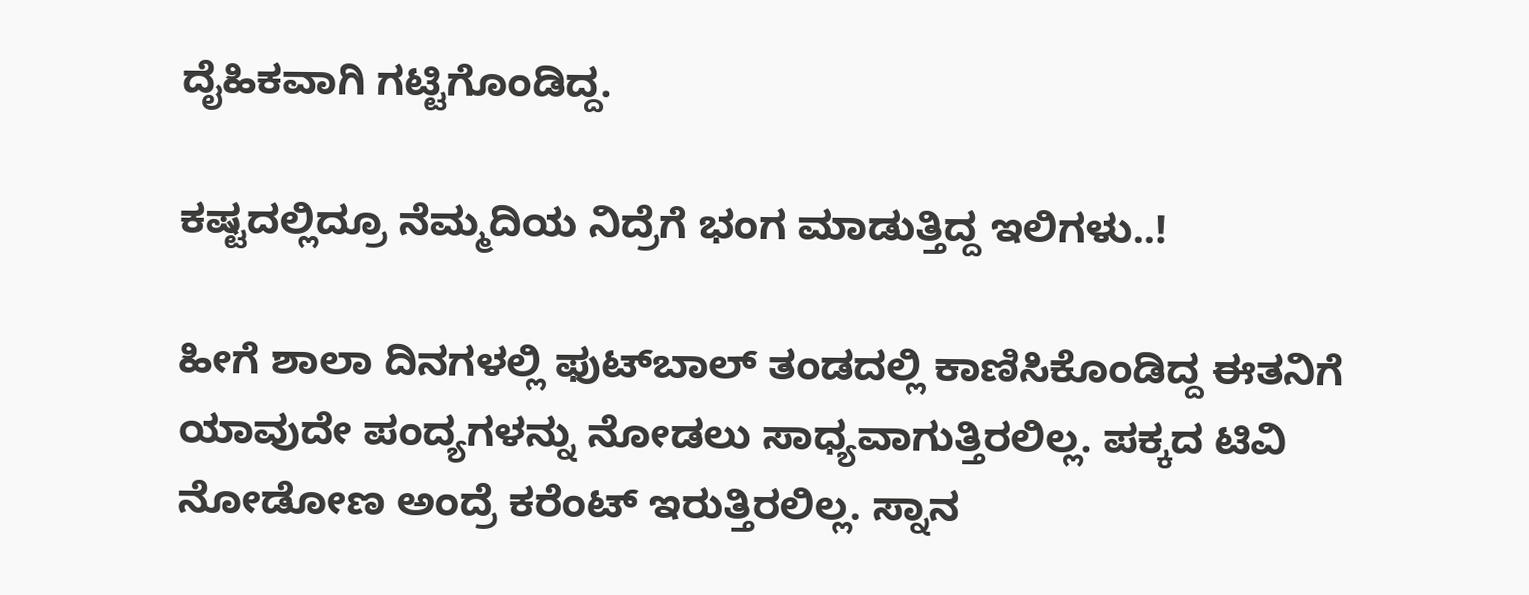ದೈಹಿಕವಾಗಿ ಗಟ್ಟಿಗೊಂಡಿದ್ದ.

ಕಷ್ಟದಲ್ಲಿದ್ರೂ ನೆಮ್ಮದಿಯ ನಿದ್ರೆಗೆ ಭಂಗ ಮಾಡುತ್ತಿದ್ದ ಇಲಿಗಳು..!

ಹೀಗೆ ಶಾಲಾ ದಿನಗಳಲ್ಲಿ ಫುಟ್‍ಬಾಲ್ ತಂಡದಲ್ಲಿ ಕಾಣಿಸಿಕೊಂಡಿದ್ದ ಈತನಿಗೆ ಯಾವುದೇ ಪಂದ್ಯಗಳನ್ನು ನೋಡಲು ಸಾಧ್ಯವಾಗುತ್ತಿರಲಿಲ್ಲ. ಪಕ್ಕದ ಟಿವಿ ನೋಡೋಣ ಅಂದ್ರೆ ಕರೆಂಟ್ ಇರುತ್ತಿರಲಿಲ್ಲ. ಸ್ನಾನ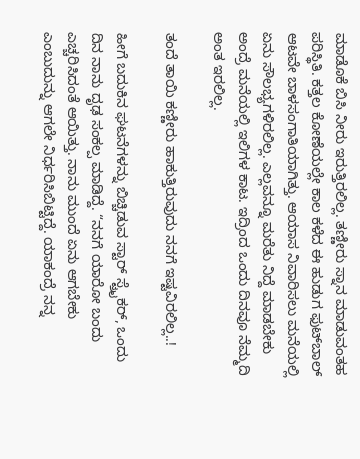ಮಾಡೊಕೆ ಬಿಸಿ ನೀರು ಇರುತ್ತಿರಲಿಲ್ಲ. ತಣ್ಣೀರು ಸ್ನಾನ ಮಾಡುವಂತಹ ಪರಿಸ್ಥಿತಿ. ಕತ್ತಲ ಕೋಣೆಯಲ್ಲೇ ಕಾಲ ಕಳೆದ ಈ ಹುಡುಗ ಫುಟ್‍ಬಾಲ್ ಆಟವೇ ಬಾಳಸಂಗಾತಿಯಾಗಿತ್ತು. ಆಯಾಸ ನಿವಾರಿಸಲು ಮನೆಯಲ್ಲಿ ಏನು ಸೌಲಭ್ಯಗಳಿರಲಿಲ್ಲ. ಎಲ್ಲವನ್ನೂ ಮರೆತು ನಿದ್ದೆ ಮಾಡಬೇಕು ಅಂದ್ರೆ ಮನೆಯಲ್ಲಿ ಇಲಿಗಳ ಕಾಟ. ಇದ್ರಿಂದ ಒಂದು ದಿನವೂ ನೆಮ್ಮದಿ ಅಂತ ಇರಲಿಲ್ಲ.

ತಂದೆ ತಾಯಿ ಕಣ್ಣೀರು ಹಾಕುತ್ತಿರುವುದು ನನಗೆ ಇಷ್ಟವಿರಲಿಲ್ಲ..!

ಹೀಗೆ ಬದುಕಿನ ಘಟನೆಗಳನ್ನು ಬಿಚ್ಚಿಡುವ ಸ್ಟಾರ್ ಸ್ಟ್ರೈಕರ್, ಒಂದು ದಿನ ನಾನು ದೃಢ ಸಂಕಲ್ಪ ಮಾಡಿದ್ದೆ. “ನನಗೆ ಯಾರೋ ಬಂದು ಎಚ್ಚರಿಸಿದಂತೆ ಆಯಿತ್ತು. ನಾನು ಮುಂದೆ ಏನು ಆಗಬೇಕು ಎಂಬುದುನ್ನು ಆಗಲೇ ನಿರ್ಧರಿಸಿಬಿಟ್ಟಿದ್ದೆ. ಯಾಕಂದ್ರೆ ನನ್ನ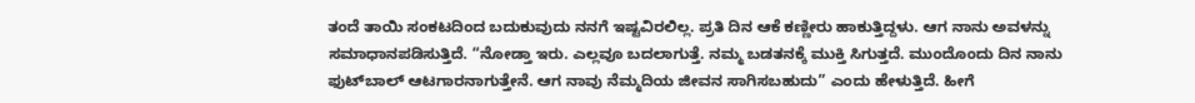ತಂದೆ ತಾಯಿ ಸಂಕಟದಿಂದ ಬದುಕುವುದು ನನಗೆ ಇಷ್ಟವಿರಲಿಲ್ಲ. ಪ್ರತಿ ದಿನ ಆಕೆ ಕಣ್ಣೀರು ಹಾಕುತ್ತಿದ್ದಳು. ಆಗ ನಾನು ಅವಳನ್ನು ಸಮಾಧಾನಪಡಿಸುತ್ತಿದೆ. “ನೋಡ್ತಾ ಇರು. ಎಲ್ಲವೂ ಬದಲಾಗುತ್ತೆ. ನಮ್ಮ ಬಡತನಕ್ಕೆ ಮುಕ್ತಿ ಸಿಗುತ್ತದೆ. ಮುಂದೊಂದು ದಿನ ನಾನು ಫುಟ್‍ಬಾಲ್ ಆಟಗಾರನಾಗುತ್ತೇನೆ. ಆಗ ನಾವು ನೆಮ್ಮದಿಯ ಜೀವನ ಸಾಗಿಸಬಹುದು” ಎಂದು ಹೇಳುತ್ತಿದೆ. ಹೀಗೆ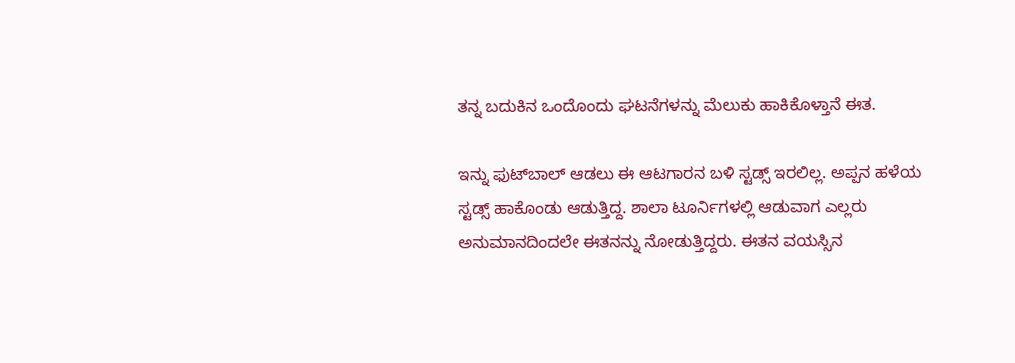ತನ್ನ ಬದುಕಿನ ಒಂದೊಂದು ಘಟನೆಗಳನ್ನು ಮೆಲುಕು ಹಾಕಿಕೊಳ್ತಾನೆ ಈತ.

ಇನ್ನು ಫುಟ್‍ಬಾಲ್ ಆಡಲು ಈ ಆಟಗಾರನ ಬಳಿ ಸ್ಟಡ್ಸ್ ಇರಲಿಲ್ಲ. ಅಪ್ಪನ ಹಳೆಯ ಸ್ಟಡ್ಸ್ ಹಾಕೊಂಡು ಆಡುತ್ತಿದ್ದ. ಶಾಲಾ ಟೂರ್ನಿಗಳಲ್ಲಿ ಆಡುವಾಗ ಎಲ್ಲರು ಅನುಮಾನದಿಂದಲೇ ಈತನನ್ನು ನೋಡುತ್ತಿದ್ದರು. ಈತನ ವಯಸ್ಸಿನ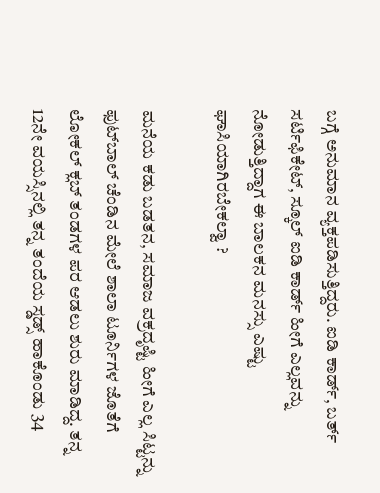ಬಗ್ಗೆ ಅನುಮಾನ ವ್ಯಕ್ತಪಡಿಸುತ್ತಿದ್ದರು. ಐಡಿ ಕಾರ್ಡ್, ಬರ್ತ್ ಸರ್ಟಿಫಿಕೇಟ್, ಸ್ಕೂಲ್ ಐಡಿ ಕಾರ್ಡ್ ಹೀಗೆ ಎಲ್ಲವನ್ನು ನೋಡುತ್ತಿದ್ದಾಗ ಈ ಬಾಲಕನ ಮನಸ್ಸು ಎಷ್ಟು ಘಾಸಿಯಾಗಿರಬೇಕಲ್ವಾ ?

ಮನೆಯ ಕಡು ಬಡತನ, ಸಮಾಜ ವಕ್ರದೃಷ್ಟಿ ಹೀಗೆ ಎಲ್ಲ ಸಿಟ್ಟನ್ನು ಫುಟ್‍ಬಾಲ್ ಚೆಂಡಿನ ಮೇಲೆ ಶಾಲಾ ಟೂರ್ನಿಗಳ ಜೊತೆಗೆ ಲೋಕಲ್ ಕ್ಲಬ್ ತಂಡಗಳ ಪರ ಆಡಲು ಶುರು ಮಾಡಿದ್ದ. ತನ್ನ 12ನೇ ವಯಸ್ಸಿನಲ್ಲಿ ತನ್ನ ತಂದೆಯ ಸ್ಡಡ್ಸ್ ಹಾಕೊಂಡು 34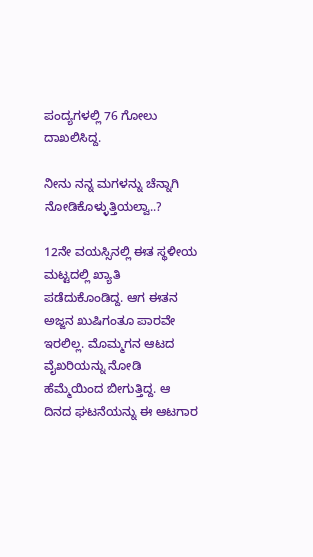ಪಂದ್ಯಗಳಲ್ಲಿ 76 ಗೋಲು ದಾಖಲಿಸಿದ್ದ.

ನೀನು ನನ್ನ ಮಗಳನ್ನು ಚೆನ್ನಾಗಿ ನೋಡಿಕೊಳ್ಳುತ್ತಿಯಲ್ವಾ..?

12ನೇ ವಯಸ್ಸಿನಲ್ಲಿ ಈತ ಸ್ಥಳೀಯ ಮಟ್ಟದಲ್ಲಿ ಖ್ಯಾತಿ ಪಡೆದುಕೊಂಡಿದ್ದ. ಆಗ ಈತನ ಅಜ್ಜನ ಖುಷಿಗಂತೂ ಪಾರವೇ ಇರಲಿಲ್ಲ. ಮೊಮ್ಮಗನ ಆಟದ ವೈಖರಿಯನ್ನು ನೋಡಿ ಹೆಮ್ಮೆಯಿಂದ ಬೀಗುತ್ತಿದ್ದ. ಆ ದಿನದ ಘಟನೆಯನ್ನು ಈ ಆಟಗಾರ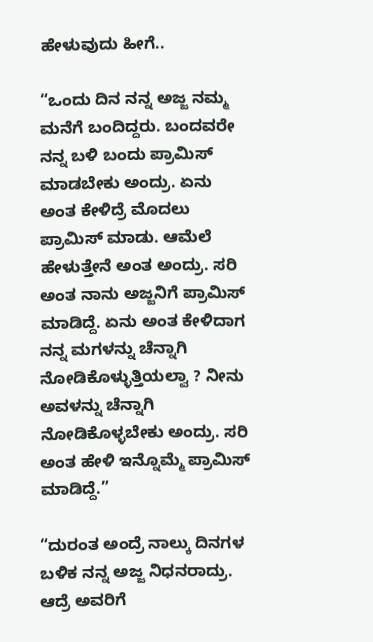ಹೇಳುವುದು ಹೀಗೆ..

“ಒಂದು ದಿನ ನನ್ನ ಅಜ್ಜ ನಮ್ಮ ಮನೆಗೆ ಬಂದಿದ್ದರು. ಬಂದವರೇ ನನ್ನ ಬಳಿ ಬಂದು ಪ್ರಾಮಿಸ್ ಮಾಡಬೇಕು ಅಂದ್ರು. ಏನು ಅಂತ ಕೇಳಿದ್ರೆ ಮೊದಲು ಪ್ರಾಮಿಸ್ ಮಾಡು. ಆಮೆಲೆ ಹೇಳುತ್ತೇನೆ ಅಂತ ಅಂದ್ರು. ಸರಿ ಅಂತ ನಾನು ಅಜ್ಜನಿಗೆ ಪ್ರಾಮಿಸ್ ಮಾಡಿದ್ದೆ. ಏನು ಅಂತ ಕೇಳಿದಾಗ ನನ್ನ ಮಗಳನ್ನು ಚೆನ್ನಾಗಿ ನೋಡಿಕೊಳ್ಳುತ್ತಿಯಲ್ವಾ ? ನೀನು ಅವಳನ್ನು ಚೆನ್ನಾಗಿ ನೋಡಿಕೊಳ್ಳಬೇಕು ಅಂದ್ರು. ಸರಿ ಅಂತ ಹೇಳಿ ಇನ್ನೊಮ್ಮೆ ಪ್ರಾಮಿಸ್ ಮಾಡಿದ್ದೆ.”

“ದುರಂತ ಅಂದ್ರೆ ನಾಲ್ಕು ದಿನಗಳ ಬಳಿಕ ನನ್ನ ಅಜ್ಜ ನಿಧನರಾದ್ರು. ಆದ್ರೆ ಅವರಿಗೆ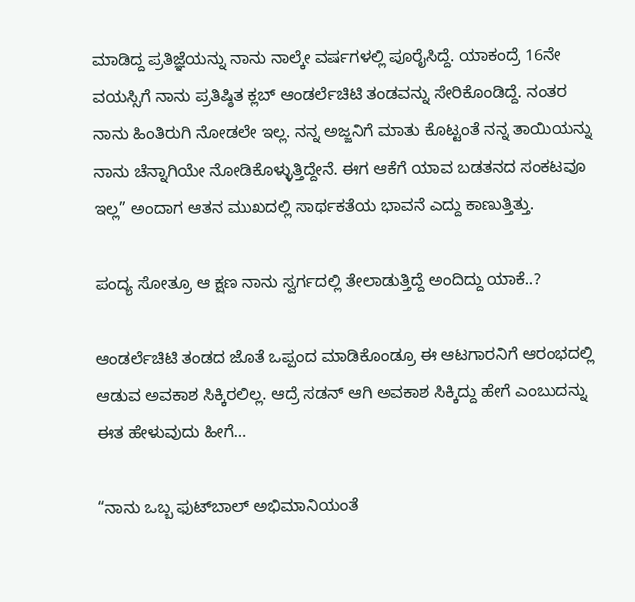ಮಾಡಿದ್ದ ಪ್ರತಿಜ್ಞೆಯನ್ನು ನಾನು ನಾಲ್ಕೇ ವರ್ಷಗಳಲ್ಲಿ ಪೂರೈಸಿದ್ದೆ. ಯಾಕಂದ್ರೆ 16ನೇ ವಯಸ್ಸಿಗೆ ನಾನು ಪ್ರತಿಷ್ಠಿತ ಕ್ಲಬ್ ಆಂಡರ್ಲೆಚಿಟಿ ತಂಡವನ್ನು ಸೇರಿಕೊಂಡಿದ್ದೆ. ನಂತರ ನಾನು ಹಿಂತಿರುಗಿ ನೋಡಲೇ ಇಲ್ಲ. ನನ್ನ ಅಜ್ಜನಿಗೆ ಮಾತು ಕೊಟ್ಟಂತೆ ನನ್ನ ತಾಯಿಯನ್ನು ನಾನು ಚೆನ್ನಾಗಿಯೇ ನೋಡಿಕೊಳ್ಳುತ್ತಿದ್ದೇನೆ. ಈಗ ಆಕೆಗೆ ಯಾವ ಬಡತನದ ಸಂಕಟವೂ ಇಲ್ಲ” ಅಂದಾಗ ಆತನ ಮುಖದಲ್ಲಿ ಸಾರ್ಥಕತೆಯ ಭಾವನೆ ಎದ್ದು ಕಾಣುತ್ತಿತ್ತು.

ಪಂದ್ಯ ಸೋತ್ರೂ ಆ ಕ್ಷಣ ನಾನು ಸ್ವರ್ಗದಲ್ಲಿ ತೇಲಾಡುತ್ತಿದ್ದೆ ಅಂದಿದ್ದು ಯಾಕೆ..?

ಆಂಡರ್ಲೆಚಿಟಿ ತಂಡದ ಜೊತೆ ಒಪ್ಪಂದ ಮಾಡಿಕೊಂಡ್ರೂ ಈ ಆಟಗಾರನಿಗೆ ಆರಂಭದಲ್ಲಿ ಆಡುವ ಅವಕಾಶ ಸಿಕ್ಕಿರಲಿಲ್ಲ. ಆದ್ರೆ ಸಡನ್ ಆಗಿ ಅವಕಾಶ ಸಿಕ್ಕಿದ್ದು ಹೇಗೆ ಎಂಬುದನ್ನು ಈತ ಹೇಳುವುದು ಹೀಗೆ…

“ನಾನು ಒಬ್ಬ ಫುಟ್‍ಬಾಲ್ ಅಭಿಮಾನಿಯಂತೆ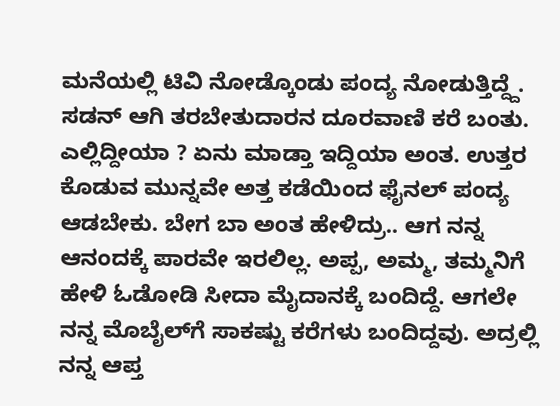ಮನೆಯಲ್ಲಿ ಟಿವಿ ನೋಡ್ಕೊಂಡು ಪಂದ್ಯ ನೋಡುತ್ತಿದ್ದ್ದೆ. ಸಡನ್ ಆಗಿ ತರಬೇತುದಾರನ ದೂರವಾಣಿ ಕರೆ ಬಂತು. ಎಲ್ಲಿದ್ದೀಯಾ ? ಏನು ಮಾಡ್ತಾ ಇದ್ದಿಯಾ ಅಂತ. ಉತ್ತರ ಕೊಡುವ ಮುನ್ನವೇ ಅತ್ತ ಕಡೆಯಿಂದ ಫೈನಲ್ ಪಂದ್ಯ ಆಡಬೇಕು. ಬೇಗ ಬಾ ಅಂತ ಹೇಳಿದ್ರು.. ಆಗ ನನ್ನ ಆನಂದಕ್ಕೆ ಪಾರವೇ ಇರಲಿಲ್ಲ. ಅಪ್ಪ, ಅಮ್ಮ, ತಮ್ಮನಿಗೆ ಹೇಳಿ ಓಡೋಡಿ ಸೀದಾ ಮೈದಾನಕ್ಕೆ ಬಂದಿದ್ದೆ. ಆಗಲೇ ನನ್ನ ಮೊಬೈಲ್‍ಗೆ ಸಾಕಷ್ಟು ಕರೆಗಳು ಬಂದಿದ್ದವು. ಅದ್ರಲ್ಲಿ ನನ್ನ ಆಪ್ತ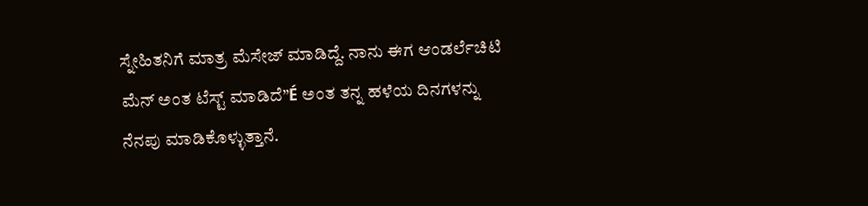ಸ್ನೇಹಿತನಿಗೆ ಮಾತ್ರ ಮೆಸೇಜ್ ಮಾಡಿದ್ದೆ. ನಾನು ಈಗ ಆಂಡರ್ಲೆಚಿಟಿ ಮೆನ್ ಅಂತ ಟೆಸ್ಟ್ ಮಾಡಿದೆ”É ಅಂತ ತನ್ನ ಹಳೆಯ ದಿನಗಳನ್ನು ನೆನಪು ಮಾಡಿಕೊಳ್ಳುತ್ತಾನೆ.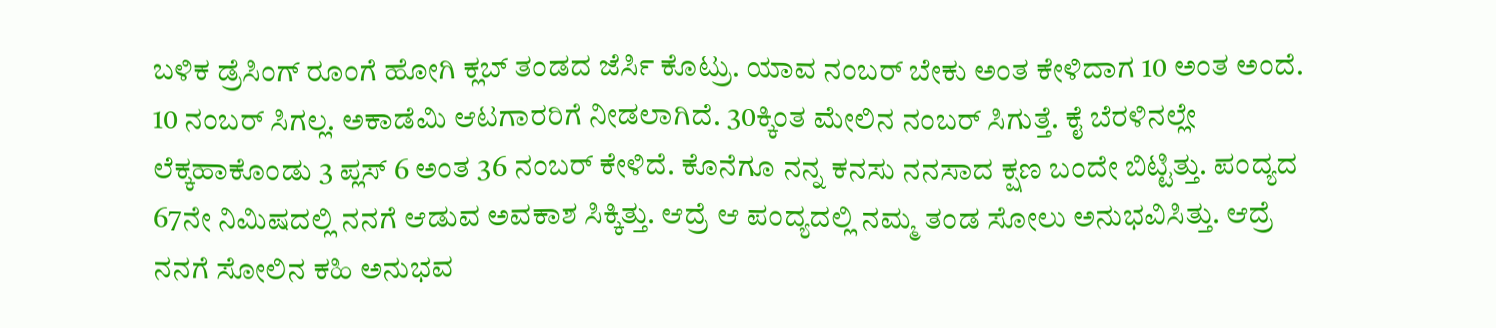ಬಳಿಕ ಡ್ರೆಸಿಂಗ್ ರೂಂಗೆ ಹೋಗಿ ಕ್ಲಬ್ ತಂಡದ ಜೆರ್ಸಿ ಕೊಟ್ರು. ಯಾವ ನಂಬರ್ ಬೇಕು ಅಂತ ಕೇಳಿದಾಗ 10 ಅಂತ ಅಂದೆ. 10 ನಂಬರ್ ಸಿಗಲ್ಲ. ಅಕಾಡೆಮಿ ಆಟಗಾರರಿಗೆ ನೀಡಲಾಗಿದೆ. 30ಕ್ಕಿಂತ ಮೇಲಿನ ನಂಬರ್ ಸಿಗುತ್ತೆ. ಕೈ ಬೆರಳಿನಲ್ಲೇ ಲೆಕ್ಕಹಾಕೊಂಡು 3 ಪ್ಲಸ್ 6 ಅಂತ 36 ನಂಬರ್ ಕೇಳಿದೆ. ಕೊನೆಗೂ ನನ್ನ ಕನಸು ನನಸಾದ ಕ್ಷಣ ಬಂದೇ ಬಿಟ್ಟಿತ್ತು. ಪಂದ್ಯದ 67ನೇ ನಿಮಿಷದಲ್ಲಿ ನನಗೆ ಆಡುವ ಅವಕಾಶ ಸಿಕ್ಕಿತ್ತು. ಆದ್ರೆ ಆ ಪಂದ್ಯದಲ್ಲಿ ನಮ್ಮ ತಂಡ ಸೋಲು ಅನುಭವಿಸಿತ್ತು. ಆದ್ರೆ ನನಗೆ ಸೋಲಿನ ಕಹಿ ಅನುಭವ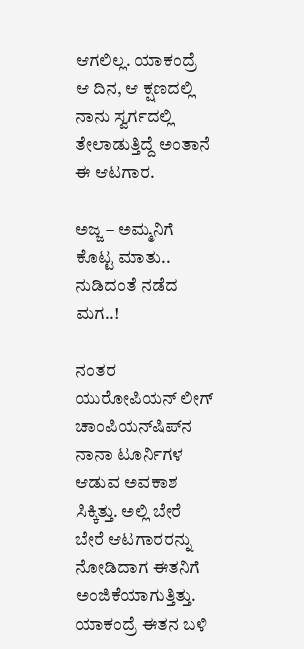ಆಗಲಿಲ್ಲ. ಯಾಕಂದ್ರೆ ಆ ದಿನ, ಆ ಕ್ಷಣದಲ್ಲಿ ನಾನು ಸ್ವರ್ಗದಲ್ಲಿ ತೇಲಾಡುತ್ತಿದ್ದೆ ಅಂತಾನೆ ಈ ಆಟಗಾರ.

ಅಜ್ಜ – ಅಮ್ಮನಿಗೆ ಕೊಟ್ಟ ಮಾತು.. ನುಡಿದಂತೆ ನಡೆದ ಮಗ..!

ನಂತರ ಯುರೋಪಿಯನ್ ಲೀಗ್ ಚಾಂಪಿಯನ್‍ಷಿಪ್‍ನ ನಾನಾ ಟೂರ್ನಿಗಳ ಆಡುವ ಅವಕಾಶ ಸಿಕ್ಕಿತ್ತು. ಅಲ್ಲಿ ಬೇರೆ ಬೇರೆ ಆಟಗಾರರನ್ನು ನೋಡಿದಾಗ ಈತನಿಗೆ ಅಂಜಿಕೆಯಾಗುತ್ತಿತ್ತು. ಯಾಕಂದ್ರೆ ಈತನ ಬಳಿ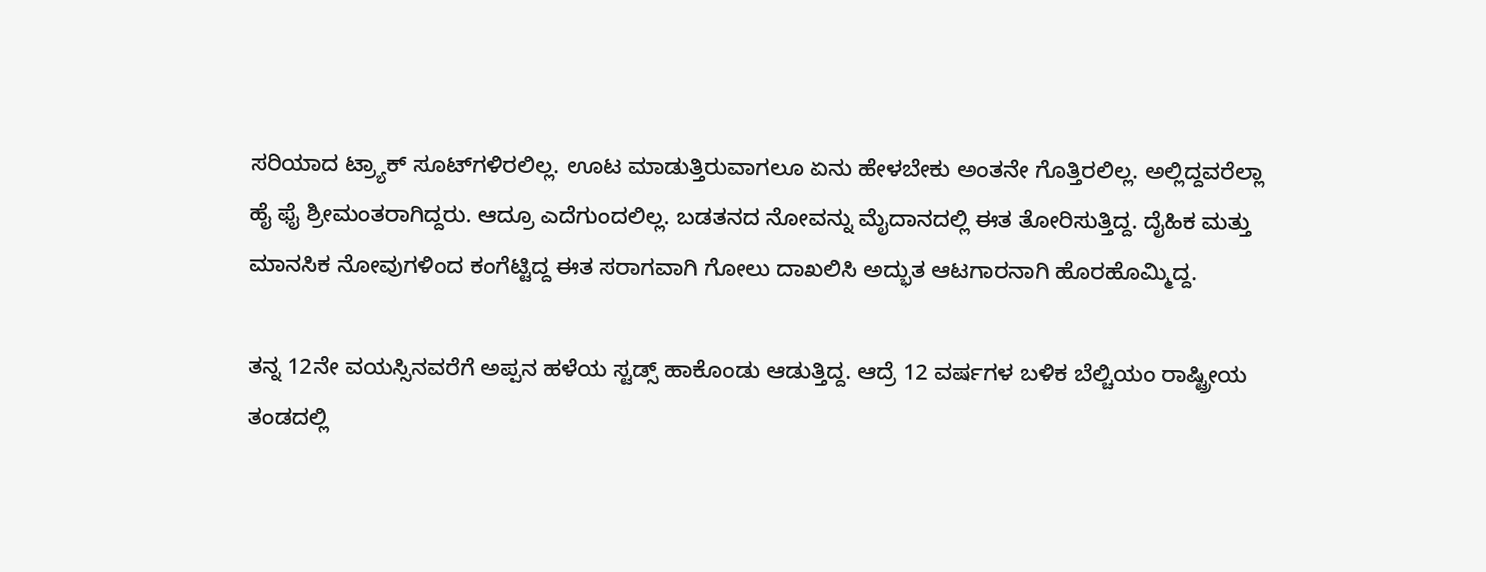ಸರಿಯಾದ ಟ್ರ್ಯಾಕ್ ಸೂಟ್‍ಗಳಿರಲಿಲ್ಲ. ಊಟ ಮಾಡುತ್ತಿರುವಾಗಲೂ ಏನು ಹೇಳಬೇಕು ಅಂತನೇ ಗೊತ್ತಿರಲಿಲ್ಲ. ಅಲ್ಲಿದ್ದವರೆಲ್ಲಾ ಹೈ ಫೈ ಶ್ರೀಮಂತರಾಗಿದ್ದರು. ಆದ್ರೂ ಎದೆಗುಂದಲಿಲ್ಲ. ಬಡತನದ ನೋವನ್ನು ಮೈದಾನದಲ್ಲಿ ಈತ ತೋರಿಸುತ್ತಿದ್ದ. ದೈಹಿಕ ಮತ್ತು ಮಾನಸಿಕ ನೋವುಗಳಿಂದ ಕಂಗೆಟ್ಟಿದ್ದ ಈತ ಸರಾಗವಾಗಿ ಗೋಲು ದಾಖಲಿಸಿ ಅದ್ಭುತ ಆಟಗಾರನಾಗಿ ಹೊರಹೊಮ್ಮಿದ್ದ.

ತನ್ನ 12ನೇ ವಯಸ್ಸಿನವರೆಗೆ ಅಪ್ಪನ ಹಳೆಯ ಸ್ಟಡ್ಸ್ ಹಾಕೊಂಡು ಆಡುತ್ತಿದ್ದ. ಆದ್ರೆ 12 ವರ್ಷಗಳ ಬಳಿಕ ಬೆಲ್ಚಿಯಂ ರಾಷ್ಟ್ರೀಯ ತಂಡದಲ್ಲಿ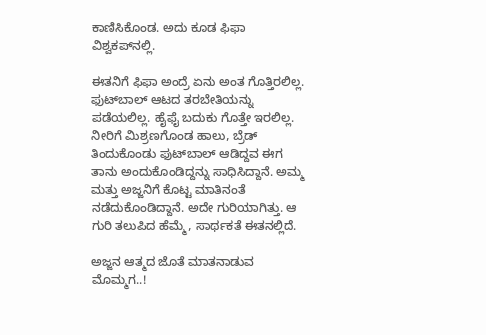ಕಾಣಿಸಿಕೊಂಡ. ಅದು ಕೂಡ ಫಿಫಾ ವಿಶ್ವಕಪ್‍ನಲ್ಲಿ.

ಈತನಿಗೆ ಫಿಫಾ ಅಂದ್ರೆ ಏನು ಅಂತ ಗೊತ್ತಿರಲಿಲ್ಲ. ಫುಟ್‍ಬಾಲ್ ಆಟದ ತರಬೇತಿಯನ್ನು ಪಡೆಯಲಿಲ್ಲ. ಹೈಫೈ ಬದುಕು ಗೊತ್ತೇ ಇರಲಿಲ್ಲ. ನೀರಿಗೆ ಮಿಶ್ರಣಗೊಂಡ ಹಾಲು, ಬ್ರೆಡ್ ತಿಂದುಕೊಂಡು ಫುಟ್‍ಬಾಲ್ ಆಡಿದ್ದವ ಈಗ ತಾನು ಅಂದುಕೊಂಡಿದ್ದನ್ನು ಸಾಧಿಸಿದ್ದಾನೆ. ಅಮ್ಮ ಮತ್ತು ಅಜ್ಜನಿಗೆ ಕೊಟ್ಟ ಮಾತಿನಂತೆ ನಡೆದುಕೊಂಡಿದ್ದಾನೆ. ಅದೇ ಗುರಿಯಾಗಿತ್ತು. ಆ ಗುರಿ ತಲುಪಿದ ಹೆಮ್ಮೆ, ಸಾರ್ಥಕತೆ ಈತನಲ್ಲಿದೆ.

ಅಜ್ಜನ ಆತ್ಮದ ಜೊತೆ ಮಾತನಾಡುವ ಮೊಮ್ಮಗ..!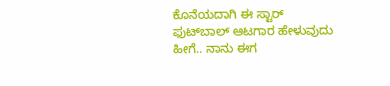ಕೊನೆಯದಾಗಿ ಈ ಸ್ಟಾರ್ ಫುಟ್‍ಬಾಲ್ ಆಟಗಾರ ಹೇಳುವುದು ಹೀಗೆ.. ನಾನು ಈಗ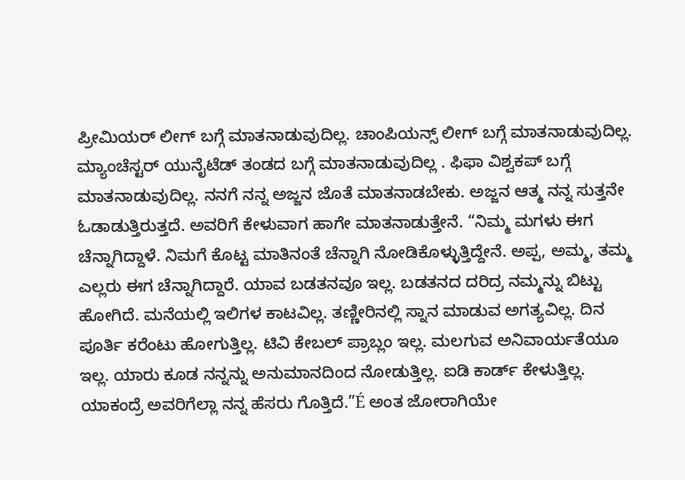ಪ್ರೀಮಿಯರ್ ಲೀಗ್ ಬಗ್ಗೆ ಮಾತನಾಡುವುದಿಲ್ಲ. ಚಾಂಪಿಯನ್ಸ್ ಲೀಗ್ ಬಗ್ಗೆ ಮಾತನಾಡುವುದಿಲ್ಲ. ಮ್ಯಾಂಚೆಸ್ಟರ್ ಯುನೈಟೆಡ್ ತಂಡದ ಬಗ್ಗೆ ಮಾತನಾಡುವುದಿಲ್ಲ . ಫಿಫಾ ವಿಶ್ವಕಪ್ ಬಗ್ಗೆ ಮಾತನಾಡುವುದಿಲ್ಲ. ನನಗೆ ನನ್ನ ಅಜ್ಜನ ಜೊತೆ ಮಾತನಾಡಬೇಕು. ಅಜ್ಜನ ಆತ್ಮ ನನ್ನ ಸುತ್ತನೇ ಓಡಾಡುತ್ತಿರುತ್ತದೆ. ಅವರಿಗೆ ಕೇಳುವಾಗ ಹಾಗೇ ಮಾತನಾಡುತ್ತೇನೆ. “ನಿಮ್ಮ ಮಗಳು ಈಗ ಚೆನ್ನಾಗಿದ್ದಾಳೆ. ನಿಮಗೆ ಕೊಟ್ಟ ಮಾತಿನಂತೆ ಚೆನ್ನಾಗಿ ನೋಡಿಕೊಳ್ಳುತ್ತಿದ್ದೇನೆ. ಅಪ್ಪ, ಅಮ್ಮ, ತಮ್ಮ ಎಲ್ಲರು ಈಗ ಚೆನ್ನಾಗಿದ್ದಾರೆ. ಯಾವ ಬಡತನವೂ ಇಲ್ಲ. ಬಡತನದ ದರಿದ್ರ ನಮ್ಮನ್ನು ಬಿಟ್ಟು ಹೋಗಿದೆ. ಮನೆಯಲ್ಲಿ ಇಲಿಗಳ ಕಾಟವಿಲ್ಲ. ತಣ್ಣೀರಿನಲ್ಲಿ ಸ್ನಾನ ಮಾಡುವ ಅಗತ್ಯವಿಲ್ಲ. ದಿನ ಪೂರ್ತಿ ಕರೆಂಟು ಹೋಗುತ್ತಿಲ್ಲ. ಟಿವಿ ಕೇಬಲ್ ಪ್ರಾಬ್ಲಂ ಇಲ್ಲ. ಮಲಗುವ ಅನಿವಾರ್ಯತೆಯೂ ಇಲ್ಲ. ಯಾರು ಕೂಡ ನನ್ನನ್ನು ಅನುಮಾನದಿಂದ ನೋಡುತ್ತಿಲ್ಲ. ಐಡಿ ಕಾರ್ಡ್ ಕೇಳುತ್ತಿಲ್ಲ. ಯಾಕಂದ್ರೆ ಅವರಿಗೆಲ್ಲಾ ನನ್ನ ಹೆಸರು ಗೊತ್ತಿದೆ.”É ಅಂತ ಜೋರಾಗಿಯೇ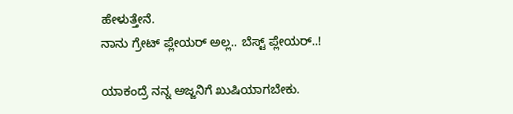ಹೇಳುತ್ತೇನೆ.
ನಾನು ಗ್ರೇಟ್ ಪ್ಲೇಯರ್ ಅಲ್ಲ.. ಬೆಸ್ಟ್ ಪ್ಲೇಯರ್..!

ಯಾಕಂದ್ರೆ ನನ್ನ ಅಜ್ಜನಿಗೆ ಖುಷಿಯಾಗಬೇಕು.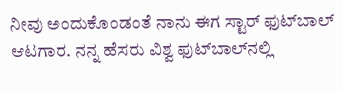ನೀವು ಅಂದುಕೊಂಡಂತೆ ನಾನು ಈಗ ಸ್ಟಾರ್ ಫುಟ್‍ಬಾಲ್ ಆಟಗಾರ. ನನ್ನ ಹೆಸರು ವಿಶ್ವ ಫುಟ್‍ಬಾಲ್‍ನಲ್ಲಿ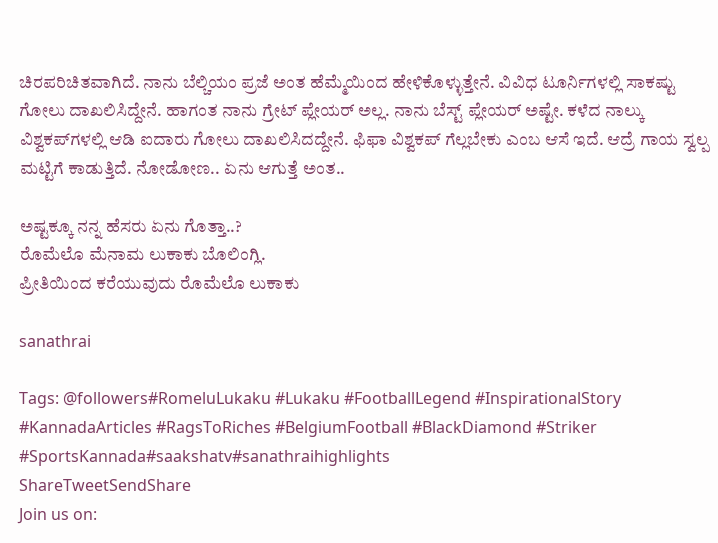ಚಿರಪರಿಚಿತವಾಗಿದೆ. ನಾನು ಬೆಲ್ಚಿಯಂ ಪ್ರಜೆ ಅಂತ ಹೆಮ್ಮೆಯಿಂದ ಹೇಳಿಕೊಳ್ಳುತ್ತೇನೆ. ವಿವಿಧ ಟೂರ್ನಿಗಳಲ್ಲಿ ಸಾಕಷ್ಟು ಗೋಲು ದಾಖಲಿಸಿದ್ದೇನೆ. ಹಾಗಂತ ನಾನು ಗ್ರೇಟ್ ಪ್ಲೇಯರ್ ಅಲ್ಲ. ನಾನು ಬೆಸ್ಟ್ ಪ್ಲೇಯರ್ ಅಷ್ಟೇ. ಕಳೆದ ನಾಲ್ಕು ವಿಶ್ವಕಪ್‍ಗಳಲ್ಲಿ ಆಡಿ ಐದಾರು ಗೋಲು ದಾಖಲಿಸಿದದ್ದೇನೆ. ಫಿಫಾ ವಿಶ್ವಕಪ್ ಗೆಲ್ಲಬೇಕು ಎಂಬ ಆಸೆ ಇದೆ. ಆದ್ರೆ ಗಾಯ ಸ್ವಲ್ಪ ಮಟ್ಟಿಗೆ ಕಾಡುತ್ತಿದೆ. ನೋಡೋಣ.. ಏನು ಆಗುತ್ತೆ ಅಂತ..

ಅಷ್ಟಕ್ಕೂ ನನ್ನ ಹೆಸರು ಏನು ಗೊತ್ತಾ..?
ರೊಮೆಲೊ ಮೆನಾಮ ಲುಕಾಕು ಬೊಲಿಂಗ್ಲಿ.
ಪ್ರೀತಿಯಿಂದ ಕರೆಯುವುದು ರೊಮೆಲೊ ಲುಕಾಕು

sanathrai

Tags: @followers#RomeluLukaku #Lukaku #FootballLegend #InspirationalStory #KannadaArticles #RagsToRiches #BelgiumFootball #BlackDiamond #Striker #SportsKannada#saakshatv#sanathraihighlights
ShareTweetSendShare
Join us on: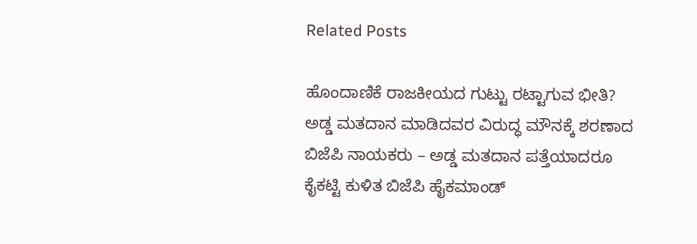Related Posts

ಹೊಂದಾಣಿಕೆ ರಾಜಕೀಯದ ಗುಟ್ಟು ರಟ್ಟಾಗುವ ಭೀತಿ? ಅಡ್ಡ ಮತದಾನ ಮಾಡಿದವರ ವಿರುದ್ಧ ಮೌನಕ್ಕೆ ಶರಣಾದ ಬಿಜೆಪಿ ನಾಯಕರು – ಅಡ್ಡ ಮತದಾನ ಪತ್ತೆಯಾದರೂ ಕೈಕಟ್ಟಿ ಕುಳಿತ ಬಿಜೆಪಿ ಹೈಕಮಾಂಡ್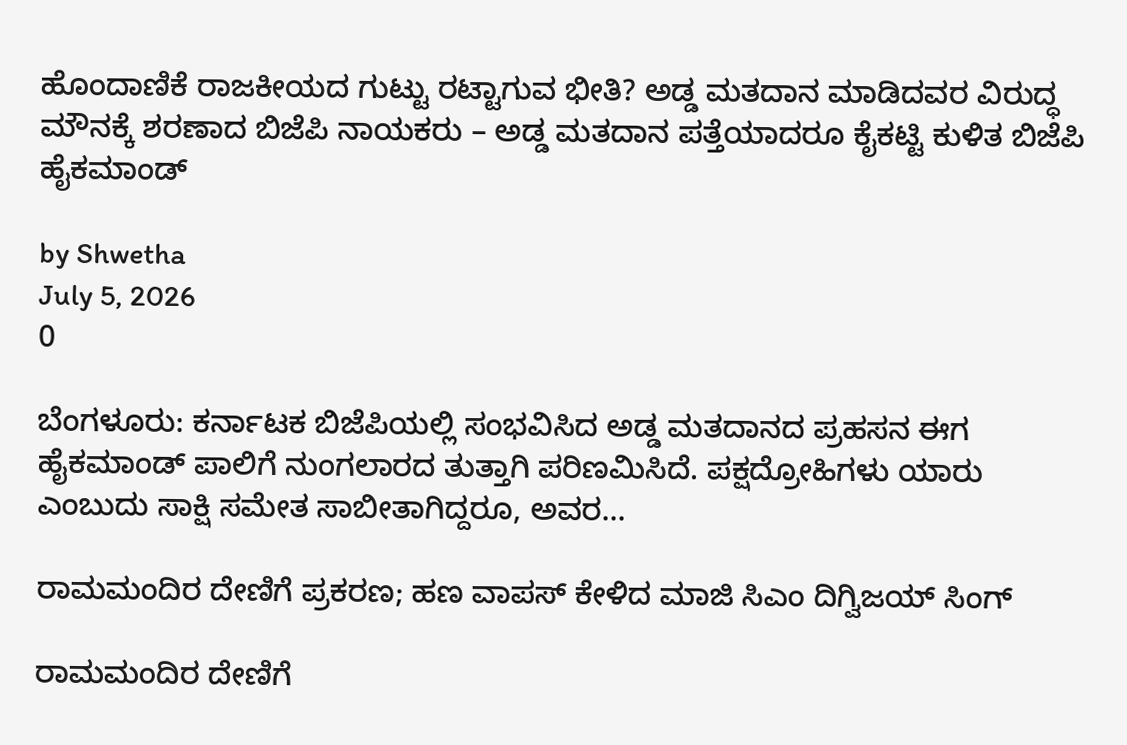ಹೊಂದಾಣಿಕೆ ರಾಜಕೀಯದ ಗುಟ್ಟು ರಟ್ಟಾಗುವ ಭೀತಿ? ಅಡ್ಡ ಮತದಾನ ಮಾಡಿದವರ ವಿರುದ್ಧ ಮೌನಕ್ಕೆ ಶರಣಾದ ಬಿಜೆಪಿ ನಾಯಕರು – ಅಡ್ಡ ಮತದಾನ ಪತ್ತೆಯಾದರೂ ಕೈಕಟ್ಟಿ ಕುಳಿತ ಬಿಜೆಪಿ ಹೈಕಮಾಂಡ್

by Shwetha
July 5, 2026
0

ಬೆಂಗಳೂರು: ಕರ್ನಾಟಕ ಬಿಜೆಪಿಯಲ್ಲಿ ಸಂಭವಿಸಿದ ಅಡ್ಡ ಮತದಾನದ ಪ್ರಹಸನ ಈಗ ಹೈಕಮಾಂಡ್ ಪಾಲಿಗೆ ನುಂಗಲಾರದ ತುತ್ತಾಗಿ ಪರಿಣಮಿಸಿದೆ. ಪಕ್ಷದ್ರೋಹಿಗಳು ಯಾರು ಎಂಬುದು ಸಾಕ್ಷಿ ಸಮೇತ ಸಾಬೀತಾಗಿದ್ದರೂ, ಅವರ...

ರಾಮಮಂದಿರ ದೇಣಿಗೆ ಪ್ರಕರಣ; ಹಣ ವಾಪಸ್ ಕೇಳಿದ ಮಾಜಿ ಸಿಎಂ ದಿಗ್ವಿಜಯ್ ಸಿಂಗ್

ರಾಮಮಂದಿರ ದೇಣಿಗೆ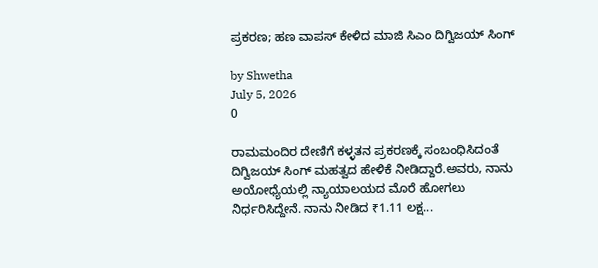ಪ್ರಕರಣ; ಹಣ ವಾಪಸ್ ಕೇಳಿದ ಮಾಜಿ ಸಿಎಂ ದಿಗ್ವಿಜಯ್ ಸಿಂಗ್

by Shwetha
July 5, 2026
0

ರಾಮಮಂದಿರ ದೇಣಿಗೆ ಕಳ್ಳತನ ಪ್ರಕರಣಕ್ಕೆ ಸಂಬಂಧಿಸಿದಂತೆ ದಿಗ್ವಿಜಯ್ ಸಿಂಗ್ ಮಹತ್ವದ ಹೇಳಿಕೆ ನೀಡಿದ್ದಾರೆ.ಅವರು, ನಾನು ಅಯೋಧ್ಯೆಯಲ್ಲಿ ನ್ಯಾಯಾಲಯದ ಮೊರೆ ಹೋಗಲು ನಿರ್ಧರಿಸಿದ್ದೇನೆ. ನಾನು ನೀಡಿದ ₹1.11 ಲಕ್ಷ...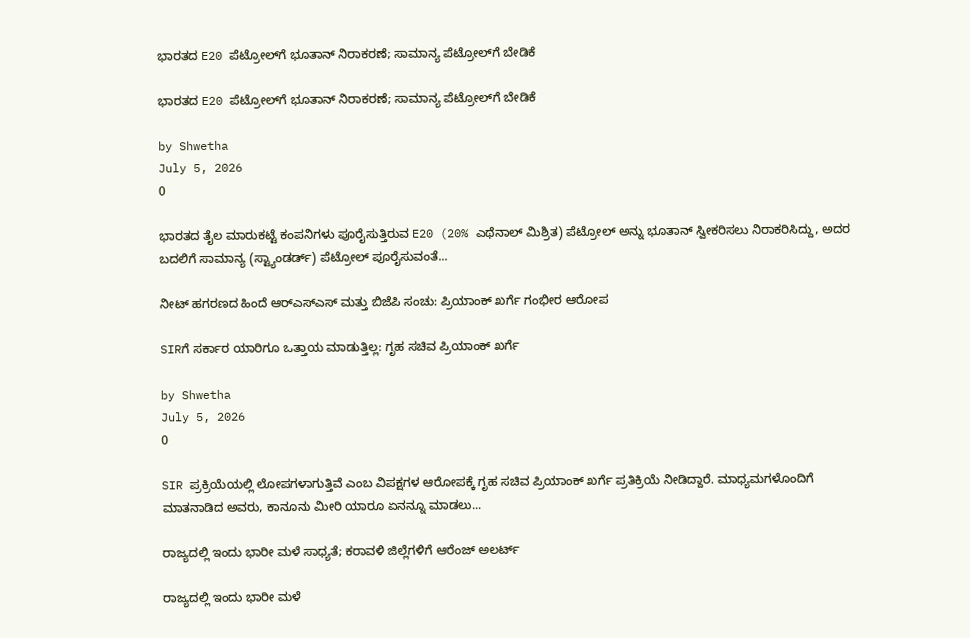ಭಾರತದ E20 ಪೆಟ್ರೋಲ್‌ಗೆ ಭೂತಾನ್ ನಿರಾಕರಣೆ; ಸಾಮಾನ್ಯ ಪೆಟ್ರೋಲ್‌ಗೆ ಬೇಡಿಕೆ

ಭಾರತದ E20 ಪೆಟ್ರೋಲ್‌ಗೆ ಭೂತಾನ್ ನಿರಾಕರಣೆ; ಸಾಮಾನ್ಯ ಪೆಟ್ರೋಲ್‌ಗೆ ಬೇಡಿಕೆ

by Shwetha
July 5, 2026
0

ಭಾರತದ ತೈಲ ಮಾರುಕಟ್ಟೆ ಕಂಪನಿಗಳು ಪೂರೈಸುತ್ತಿರುವ E20 (20% ಎಥೆನಾಲ್ ಮಿಶ್ರಿತ) ಪೆಟ್ರೋಲ್ ಅನ್ನು ಭೂತಾನ್ ಸ್ವೀಕರಿಸಲು ನಿರಾಕರಿಸಿದ್ದು, ಅದರ ಬದಲಿಗೆ ಸಾಮಾನ್ಯ (ಸ್ಟ್ಯಾಂಡರ್ಡ್) ಪೆಟ್ರೋಲ್ ಪೂರೈಸುವಂತೆ...

ನೀಟ್ ಹಗರಣದ ಹಿಂದೆ ಆರ್‌ಎಸ್‌ಎಸ್ ಮತ್ತು ಬಿಜೆಪಿ ಸಂಚು: ಪ್ರಿಯಾಂಕ್ ಖರ್ಗೆ ಗಂಭೀರ ಆರೋಪ

SIRಗೆ ಸರ್ಕಾರ ಯಾರಿಗೂ ಒತ್ತಾಯ ಮಾಡುತ್ತಿಲ್ಲ: ಗೃಹ ಸಚಿವ ಪ್ರಿಯಾಂಕ್ ಖರ್ಗೆ

by Shwetha
July 5, 2026
0

SIR ಪ್ರಕ್ರಿಯೆಯಲ್ಲಿ ಲೋಪಗಳಾಗುತ್ತಿವೆ ಎಂಬ ವಿಪಕ್ಷಗಳ ಆರೋಪಕ್ಕೆ ಗೃಹ ಸಚಿವ ಪ್ರಿಯಾಂಕ್ ಖರ್ಗೆ ಪ್ರತಿಕ್ರಿಯೆ ನೀಡಿದ್ದಾರೆ. ಮಾಧ್ಯಮಗಳೊಂದಿಗೆ ಮಾತನಾಡಿದ ಅವರು, ಕಾನೂನು ಮೀರಿ ಯಾರೂ ಏನನ್ನೂ ಮಾಡಲು...

ರಾಜ್ಯದಲ್ಲಿ ಇಂದು ಭಾರೀ ಮಳೆ ಸಾಧ್ಯತೆ; ಕರಾವಳಿ ಜಿಲ್ಲೆಗಳಿಗೆ ಆರೆಂಜ್ ಅಲರ್ಟ್

ರಾಜ್ಯದಲ್ಲಿ ಇಂದು ಭಾರೀ ಮಳೆ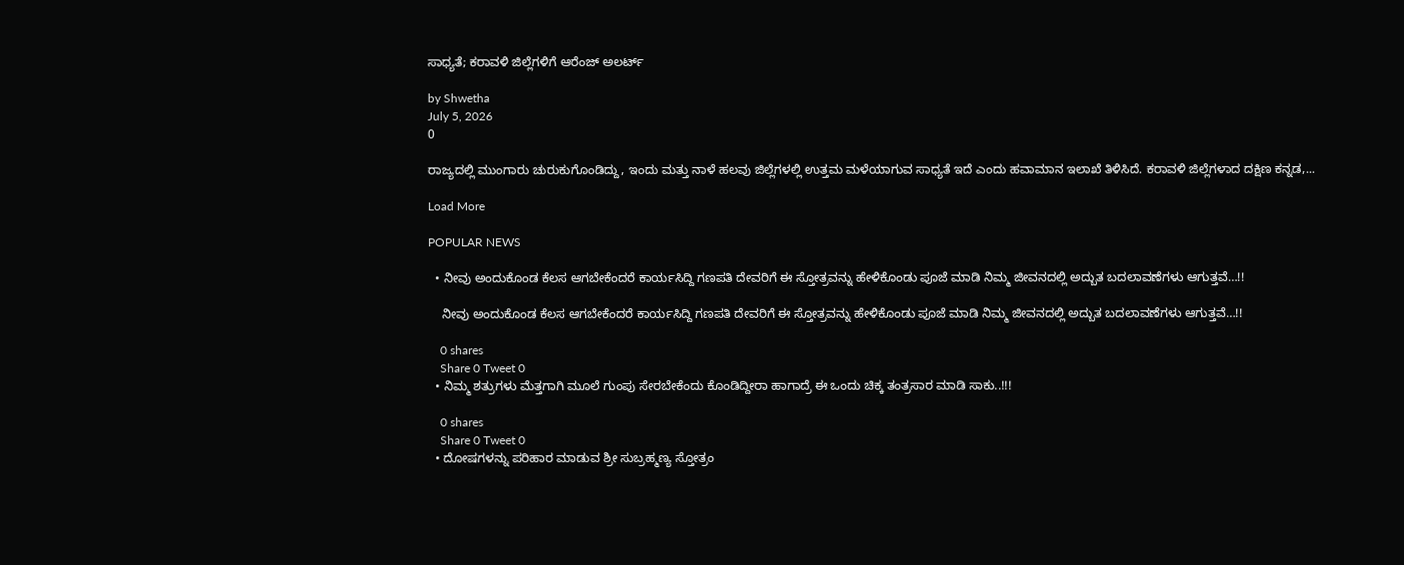ಸಾಧ್ಯತೆ; ಕರಾವಳಿ ಜಿಲ್ಲೆಗಳಿಗೆ ಆರೆಂಜ್ ಅಲರ್ಟ್

by Shwetha
July 5, 2026
0

ರಾಜ್ಯದಲ್ಲಿ ಮುಂಗಾರು ಚುರುಕುಗೊಂಡಿದ್ದು, ಇಂದು ಮತ್ತು ನಾಳೆ ಹಲವು ಜಿಲ್ಲೆಗಳಲ್ಲಿ ಉತ್ತಮ ಮಳೆಯಾಗುವ ಸಾಧ್ಯತೆ ಇದೆ ಎಂದು ಹವಾಮಾನ ಇಲಾಖೆ ತಿಳಿಸಿದೆ. ಕರಾವಳಿ ಜಿಲ್ಲೆಗಳಾದ ದಕ್ಷಿಣ ಕನ್ನಡ,...

Load More

POPULAR NEWS

  • ನೀವು ಅಂದುಕೊಂಡ ಕೆಲಸ ಆಗಬೇಕೆಂದರೆ ಕಾರ್ಯಸಿದ್ದಿ ಗಣಪತಿ ದೇವರಿಗೆ ಈ ಸ್ತೋತ್ರವನ್ನು ಹೇಳಿಕೊಂಡು ಪೂಜೆ ಮಾಡಿ ನಿಮ್ಮ ಜೀವನದಲ್ಲಿ ಅದ್ಬುತ ಬದಲಾವಣೆಗಳು ಆಗುತ್ತವೆ…!!

    ನೀವು ಅಂದುಕೊಂಡ ಕೆಲಸ ಆಗಬೇಕೆಂದರೆ ಕಾರ್ಯಸಿದ್ದಿ ಗಣಪತಿ ದೇವರಿಗೆ ಈ ಸ್ತೋತ್ರವನ್ನು ಹೇಳಿಕೊಂಡು ಪೂಜೆ ಮಾಡಿ ನಿಮ್ಮ ಜೀವನದಲ್ಲಿ ಅದ್ಬುತ ಬದಲಾವಣೆಗಳು ಆಗುತ್ತವೆ…!!

    0 shares
    Share 0 Tweet 0
  • ನಿಮ್ಮ ಶತ್ರುಗಳು ಮೆತ್ತಗಾಗಿ ಮೂಲೆ ಗುಂಪು ಸೇರಬೇಕೆಂದು ಕೊಂಡಿದ್ದೀರಾ ಹಾಗಾದ್ರೆ ಈ ಒಂದು ಚಿಕ್ಕ ತಂತ್ರಸಾರ ಮಾಡಿ ಸಾಕು..!!!

    0 shares
    Share 0 Tweet 0
  • ದೋಷಗಳನ್ನು ಪರಿಹಾರ ಮಾಡುವ ಶ್ರೀ ಸುಬ್ರಹ್ಮಣ್ಯ ಸ್ತೋತ್ರಂ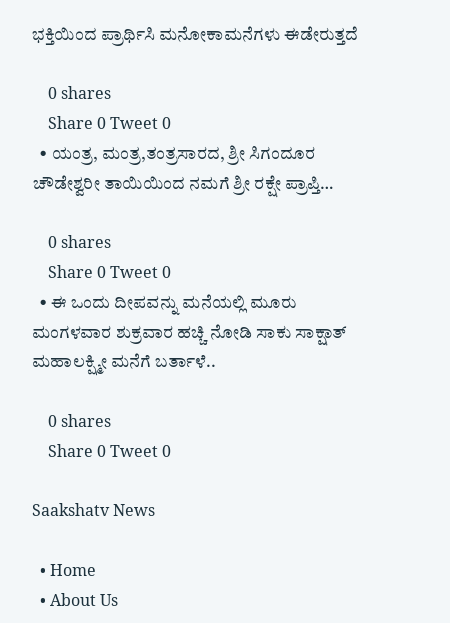ಭಕ್ತಿಯಿಂದ ಪ್ರಾರ್ಥಿಸಿ ಮನೋಕಾಮನೆಗಳು ಈಡೇರುತ್ತದೆ

    0 shares
    Share 0 Tweet 0
  • ಯಂತ್ರ, ಮಂತ್ರ,ತಂತ್ರಸಾರದ, ಶ್ರೀ ಸಿಗಂದೂರ ಚೌಡೇಶ್ವರೀ ತಾಯಿಯಿಂದ ನಮಗೆ ಶ್ರೀ ರಕ್ಷೇ ಪ್ರಾಪ್ತಿ…

    0 shares
    Share 0 Tweet 0
  • ಈ ಒಂದು ದೀಪವನ್ನು ಮನೆಯಲ್ಲಿ ಮೂರು ಮಂಗಳವಾರ ಶುಕ್ರವಾರ ಹಚ್ಚಿ ನೋಡಿ ಸಾಕು ಸಾಕ್ಷಾತ್ ಮಹಾಲಕ್ಷ್ಮೀ ಮನೆಗೆ ಬರ್ತಾಳೆ..

    0 shares
    Share 0 Tweet 0

Saakshatv News

  • Home
  • About Us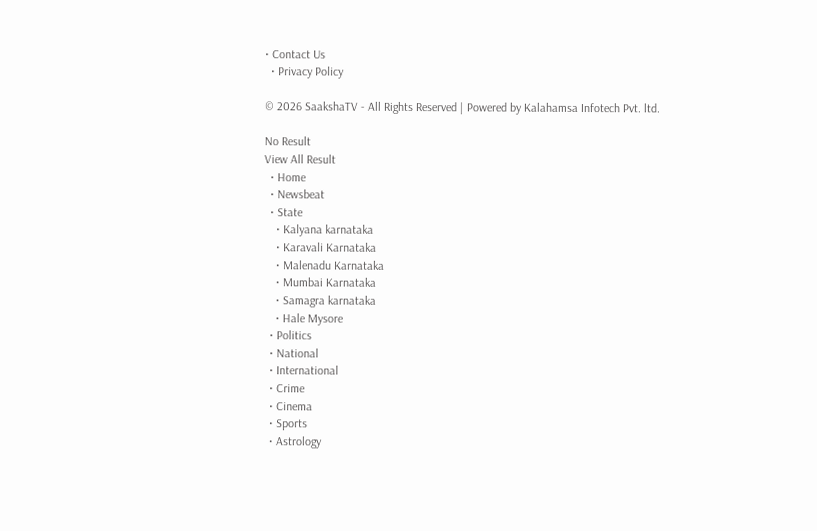• Contact Us
  • Privacy Policy

© 2026 SaakshaTV - All Rights Reserved | Powered by Kalahamsa Infotech Pvt. ltd.

No Result
View All Result
  • Home
  • Newsbeat
  • State
    • Kalyana karnataka
    • Karavali Karnataka
    • Malenadu Karnataka
    • Mumbai Karnataka
    • Samagra karnataka
    • Hale Mysore
  • Politics
  • National
  • International
  • Crime
  • Cinema
  • Sports
  • Astrology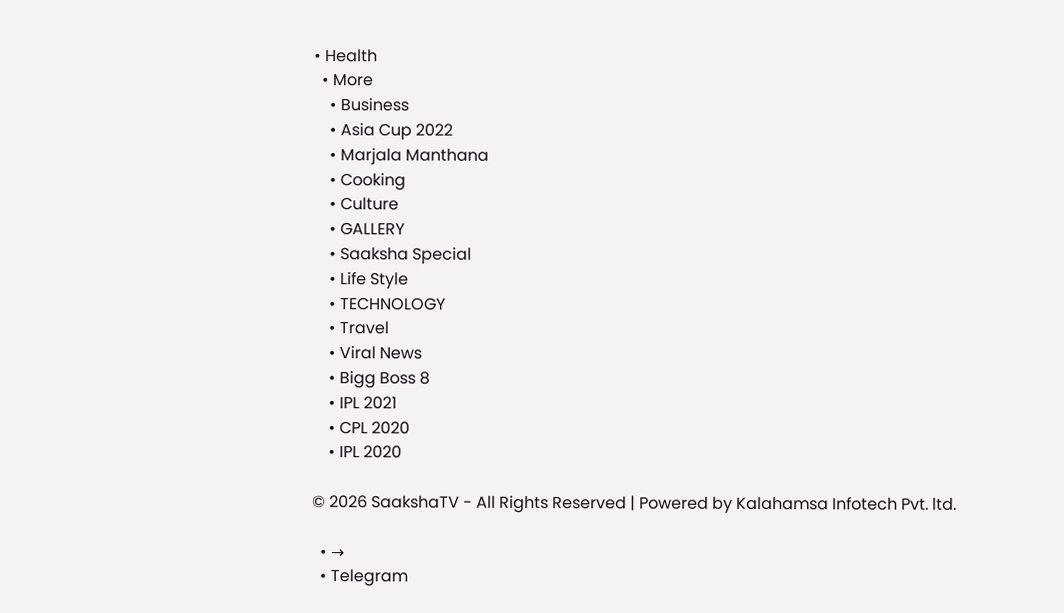• Health
  • More
    • Business
    • Asia Cup 2022
    • Marjala Manthana
    • Cooking
    • Culture
    • GALLERY
    • Saaksha Special
    • Life Style
    • TECHNOLOGY
    • Travel
    • Viral News
    • Bigg Boss 8
    • IPL 2021
    • CPL 2020
    • IPL 2020

© 2026 SaakshaTV - All Rights Reserved | Powered by Kalahamsa Infotech Pvt. ltd.

  • →
  • Telegram